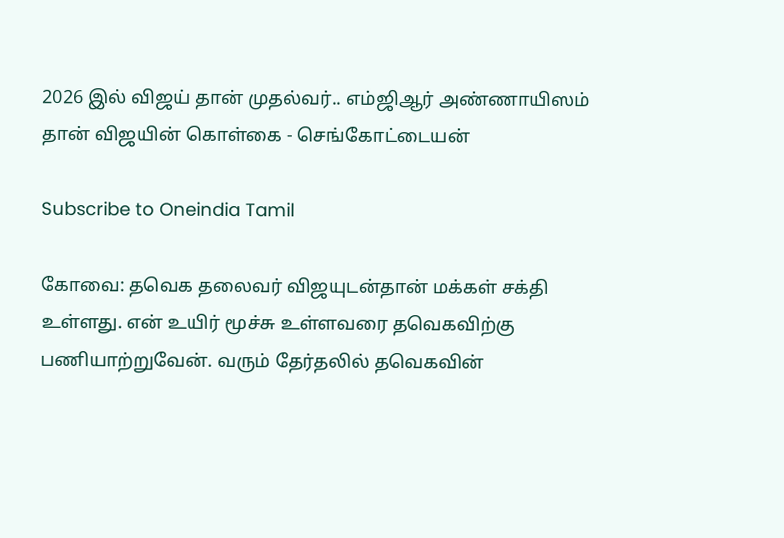2026 இல் விஜய் தான் முதல்வர்.. எம்ஜிஆர் அண்ணாயிஸம் தான் விஜயின் கொள்கை - செங்கோட்டையன்

Subscribe to Oneindia Tamil

கோவை: தவெக தலைவர் விஜயுடன்தான் மக்கள் சக்தி உள்ளது. என் உயிர் மூச்சு உள்ளவரை தவெகவிற்கு பணியாற்றுவேன். வரும் தேர்தலில் தவெகவின்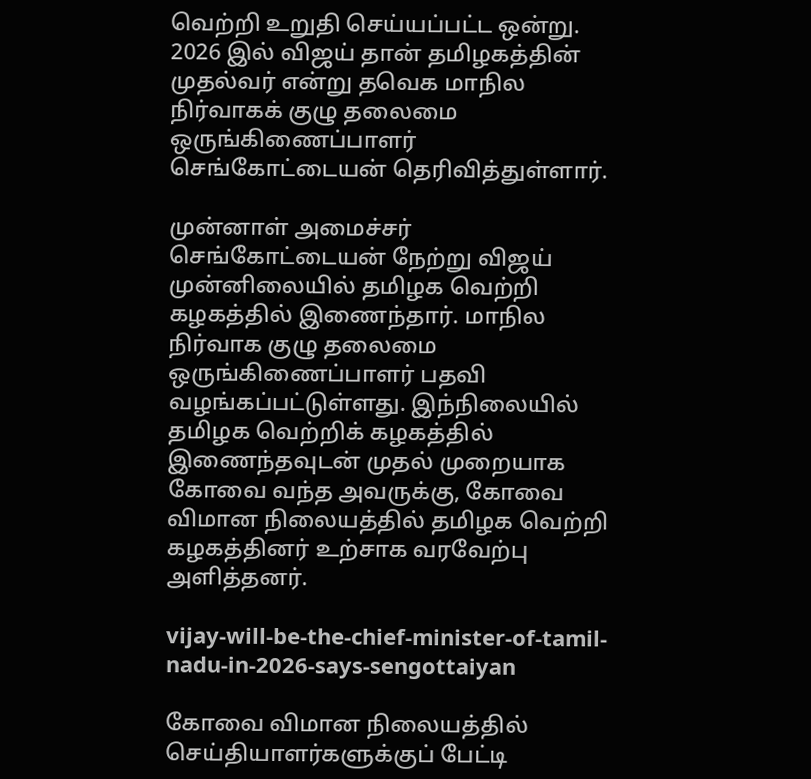வெற்றி உறுதி செய்யப்பட்ட ஒன்று. 2026 இல் விஜய் தான் தமிழகத்தின் முதல்வர் என்று தவெக மாநில நிர்வாகக் குழு தலைமை ஒருங்கிணைப்பாளர் செங்கோட்டையன் தெரிவித்துள்ளார்.

முன்னாள் அமைச்சர் செங்கோட்டையன் நேற்று விஜய் முன்னிலையில் தமிழக வெற்றி கழகத்தில் இணைந்தார். மாநில நிர்வாக குழு தலைமை ஒருங்கிணைப்பாளர் பதவி வழங்கப்பட்டுள்ளது. இந்நிலையில் தமிழக வெற்றிக் கழகத்தில் இணைந்தவுடன் முதல் முறையாக கோவை வந்த அவருக்கு, கோவை விமான நிலையத்தில் தமிழக வெற்றி கழகத்தினர் உற்சாக வரவேற்பு அளித்தனர்.

vijay-will-be-the-chief-minister-of-tamil-nadu-in-2026-says-sengottaiyan

கோவை விமான நிலையத்தில் செய்தியாளர்களுக்குப் பேட்டி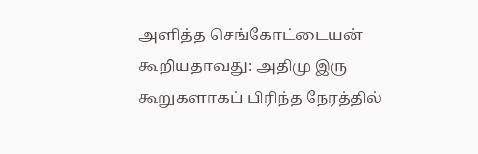அளித்த செங்கோட்டையன் கூறியதாவது: அதிமு இரு கூறுகளாகப் பிரிந்த நேரத்தில்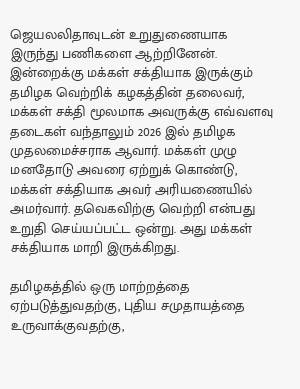ஜெயலலிதாவுடன் உறுதுணையாக இருந்து பணிகளை ஆற்றினேன். இன்றைக்கு மக்கள் சக்தியாக இருக்கும் தமிழக வெற்றிக் கழகத்தின் தலைவர், மக்கள் சக்தி மூலமாக அவருக்கு எவ்வளவு தடைகள் வந்தாலும் 2026 இல் தமிழக முதலமைச்சராக ஆவார். மக்கள் முழு மனதோடு அவரை ஏற்றுக் கொண்டு, மக்கள் சக்தியாக அவர் அரியணையில் அமர்வார். தவெகவிற்கு வெற்றி என்பது உறுதி செய்யப்பட்ட ஒன்று. அது மக்கள் சக்தியாக மாறி இருக்கிறது.

தமிழகத்தில் ஒரு மாற்றத்தை ஏற்படுத்துவதற்கு, புதிய சமுதாயத்தை உருவாக்குவதற்கு,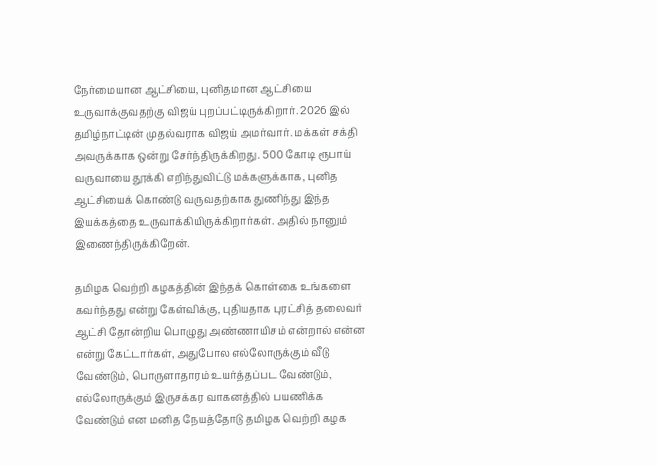நேர்மையான ஆட்சியை, புனிதமான ஆட்சியை உருவாக்குவதற்கு விஜய் புறப்பட்டிருக்கிறார். 2026 இல் தமிழ்நாட்டின் முதல்வராக விஜய் அமர்வார். மக்கள் சக்தி அவருக்காக ஒன்று சேர்ந்திருக்கிறது. 500 கோடி ரூபாய் வருவாயை தூக்கி எறிந்துவிட்டு மக்களுக்காக, புனித ஆட்சியைக் கொண்டு வருவதற்காக துணிந்து இந்த இயக்கத்தை உருவாக்கியிருக்கிறார்கள். அதில் நானும் இணைந்திருக்கிறேன்.

தமிழக வெற்றி கழகத்தின் இந்தக் கொள்கை உங்களை கவர்ந்தது என்று கேள்விக்கு, புதியதாக புரட்சித் தலைவர் ஆட்சி தோன்றிய பொழுது அண்ணாயிசம் என்றால் என்ன என்று கேட்டார்கள், அதுபோல எல்லோருக்கும் வீடு வேண்டும், பொருளாதாரம் உயர்த்தப்பட வேண்டும், எல்லோருக்கும் இருசக்கர வாகனத்தில் பயணிக்க வேண்டும் என மனித நேயத்தோடு தமிழக வெற்றி கழக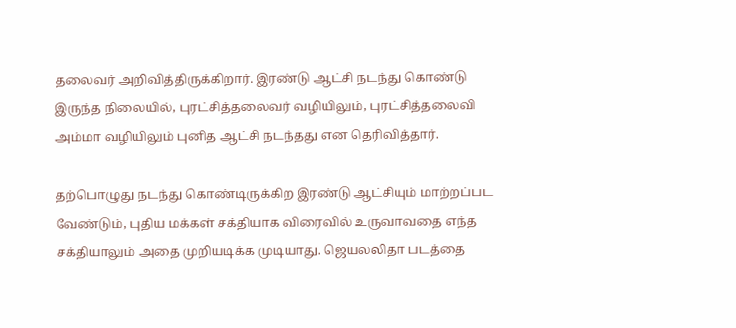தலைவர் அறிவித்திருக்கிறார். இரண்டு ஆட்சி நடந்து கொண்டு இருந்த நிலையில், புரட்சித்தலைவர் வழியிலும், புரட்சித்தலைவி அம்மா வழியிலும் புனித ஆட்சி நடந்தது என தெரிவித்தார்.

தற்பொழுது நடந்து கொண்டிருக்கிற இரண்டு ஆட்சியும் மாற்றப்பட வேண்டும், புதிய மக்கள் சக்தியாக விரைவில் உருவாவதை எந்த சக்தியாலும் அதை முறியடிக்க முடியாது. ஜெயலலிதா படத்தை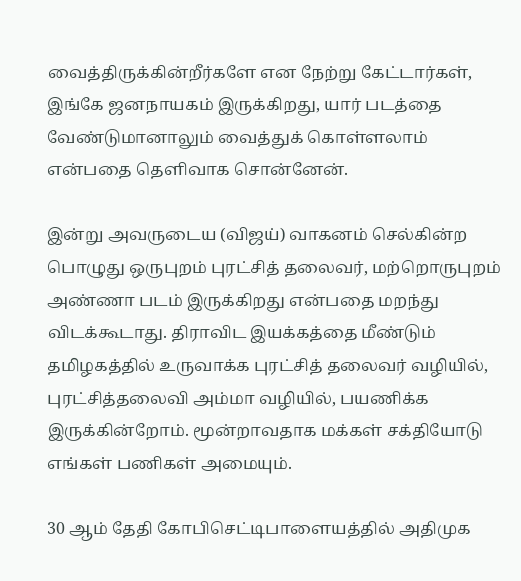வைத்திருக்கின்றீர்களே என நேற்று கேட்டார்கள், இங்கே ஜனநாயகம் இருக்கிறது, யார் படத்தை வேண்டுமானாலும் வைத்துக் கொள்ளலாம் என்பதை தெளிவாக சொன்னேன்.

இன்று அவருடைய (விஜய்) வாகனம் செல்கின்ற பொழுது ஒருபுறம் புரட்சித் தலைவர், மற்றொருபுறம் அண்ணா படம் இருக்கிறது என்பதை மறந்து விடக்கூடாது. திராவிட இயக்கத்தை மீண்டும் தமிழகத்தில் உருவாக்க புரட்சித் தலைவர் வழியில், புரட்சித்தலைவி அம்மா வழியில், பயணிக்க இருக்கின்றோம். மூன்றாவதாக மக்கள் சக்தியோடு எங்கள் பணிகள் அமையும்.

30 ஆம் தேதி கோபிசெட்டிபாளையத்தில் அதிமுக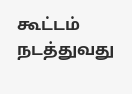கூட்டம் நடத்துவது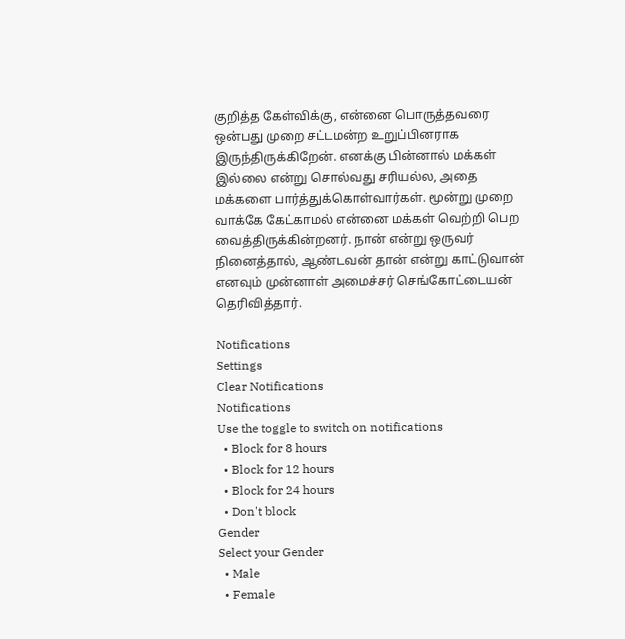குறித்த கேள்விக்கு, என்னை பொருத்தவரை ஒன்பது முறை சட்டமன்ற உறுப்பினராக இருந்திருக்கிறேன். எனக்கு பின்னால் மக்கள் இல்லை என்று சொல்வது சரியல்ல, அதை மக்களை பார்த்துக்கொள்வார்கள். மூன்று முறை வாக்கே கேட்காமல் என்னை மக்கள் வெற்றி பெற வைத்திருக்கின்றனர். நான் என்று ஒருவர் நினைத்தால், ஆண்டவன் தான் என்று காட்டுவான் எனவும் முன்னாள் அமைச்சர் செங்கோட்டையன் தெரிவித்தார்.

Notifications
Settings
Clear Notifications
Notifications
Use the toggle to switch on notifications
  • Block for 8 hours
  • Block for 12 hours
  • Block for 24 hours
  • Don't block
Gender
Select your Gender
  • Male
  • Female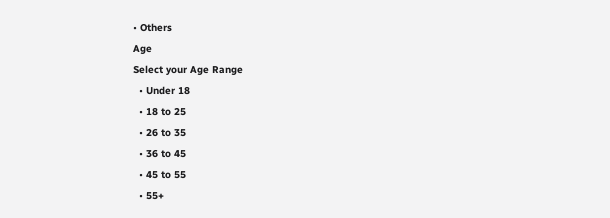• Others
Age
Select your Age Range
  • Under 18
  • 18 to 25
  • 26 to 35
  • 36 to 45
  • 45 to 55
  • 55+